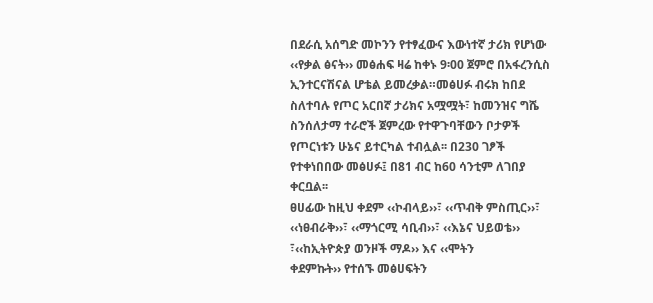በደራሲ አሰግድ መኮንን የተፃፈውና እውነተኛ ታሪክ የሆነው ‹‹የቃል ፅናት›› መፅሐፍ ዛሬ ከቀኑ 9፡00 ጀምሮ በአፋረንሲስ ኢንተርናሽናል ሆቴል ይመረቃል።መፅሀፉ ብሩክ ከበደ ስለተባሉ የጦር አርበኛ ታሪክና አሟሟት፣ ከመንዝና ግሼ ስንሰለታማ ተራሮች ጀምረው የተዋጉባቸውን ቦታዎች የጦርነቱን ሁኔና ይተርካል ተብሏል፡፡ በ230 ገፆች የተቀነበበው መፅሀፉ፤ በ81 ብር ከ60 ሳንቲም ለገበያ ቀርቧል፡፡
ፀሀፊው ከዚህ ቀደም ‹‹ኮብላይ››፣ ‹‹ጥብቅ ምስጢር››፣ ‹‹ነፀብራቅ››፣ ‹‹ማጎርሚ ሳቢብ››፣ ‹‹እኔና ህይወቴ›› ፣‹‹ከኢትዮጵያ ወንዞች ማዶ›› እና ‹‹ሞትን
ቀደምኩት›› የተሰኙ መፅሀፍትን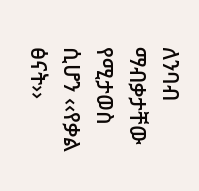ለንባብ ማብቃታቸው የሚታወስ ሲሆን ‹‹የቃል ፅናት››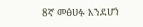8ኛ መፅሀፉ እንደሆነ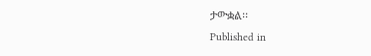ታውቋል፡፡
Published in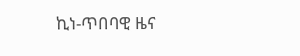ኪነ-ጥበባዊ ዜና